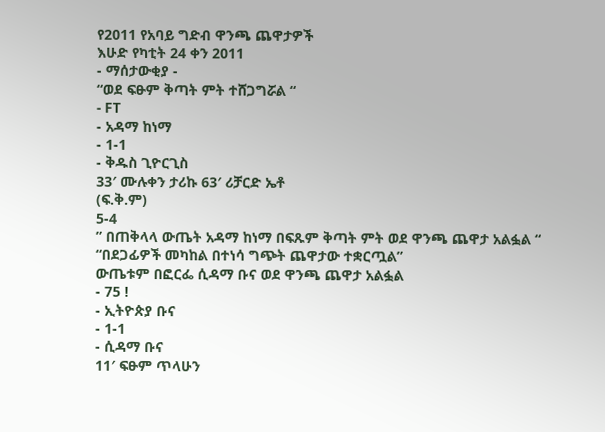የ2011 የአባይ ግድብ ዋንጫ ጨዋታዎች
እሁድ የካቲት 24 ቀን 2011
- ማሰታውቂያ -
“ወደ ፍፁም ቅጣት ምት ተሸጋግሯል “
- FT
- አዳማ ከነማ
- 1-1
- ቅዱስ ጊዮርጊስ
33′ ሙሉቀን ታሪኩ 63′ ሪቻርድ ኤቶ
(ፍ.ቅ.ም)
5-4
” በጠቅላላ ውጤት አዳማ ከነማ በፍጹም ቅጣት ምት ወደ ዋንጫ ጨዋታ አልፏል “
“በደጋፊዎች መካከል በተነሳ ግጭት ጨዋታው ተቋርጧል”
ውጤቱም በፎርፌ ሲዳማ ቡና ወደ ዋንጫ ጨዋታ አልፏል
- 75 !
- ኢትዮጵያ ቡና
- 1-1
- ሲዳማ ቡና
11′ ፍፁም ጥላሁን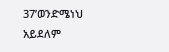37’ወንድሜነህ አይደለም